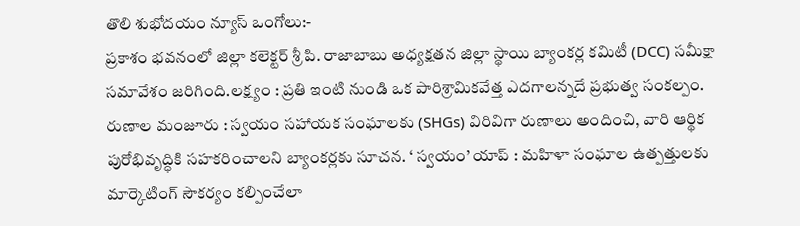తొలి శుభోదయం న్యూస్ ఒంగోలు:-
ప్రకాశం భవనంలో జిల్లా కలెక్టర్ శ్రీ పి. రాజాబాబు అధ్యక్షతన జిల్లా స్థాయి బ్యాంకర్ల కమిటీ (DCC) సమీక్షా సమావేశం జరిగింది.లక్ష్యం : ప్రతి ఇంటి నుండి ఒక పారిశ్రామికవేత్త ఎదగాలన్నదే ప్రభుత్వ సంకల్పం. రుణాల మంజూరు : స్వయం సహాయక సంఘాలకు (SHGs) విరివిగా రుణాలు అందించి, వారి ఆర్థిక పురోభివృద్ధికి సహకరించాలని బ్యాంకర్లకు సూచన. ‘ స్వయం’ యాప్ : మహిళా సంఘాల ఉత్పత్తులకు మార్కెటింగ్ సౌకర్యం కల్పించేలా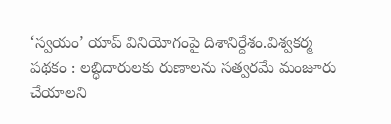‘స్వయం’ యాప్ వినియోగంపై దిశానిర్దేశం.విశ్వకర్మ పథకం : లబ్ధిదారులకు రుణాలను సత్వరమే మంజూరు చేయాలని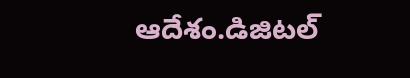ఆదేశం.డిజిటల్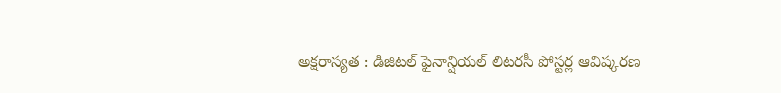అక్షరాస్యత : డిజిటల్ ఫైనాన్షియల్ లిటరసీ పోస్టర్ల ఆవిష్కరణ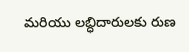మరియు లబ్ధిదారులకు రుణ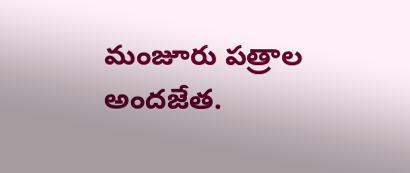మంజూరు పత్రాల అందజేత.